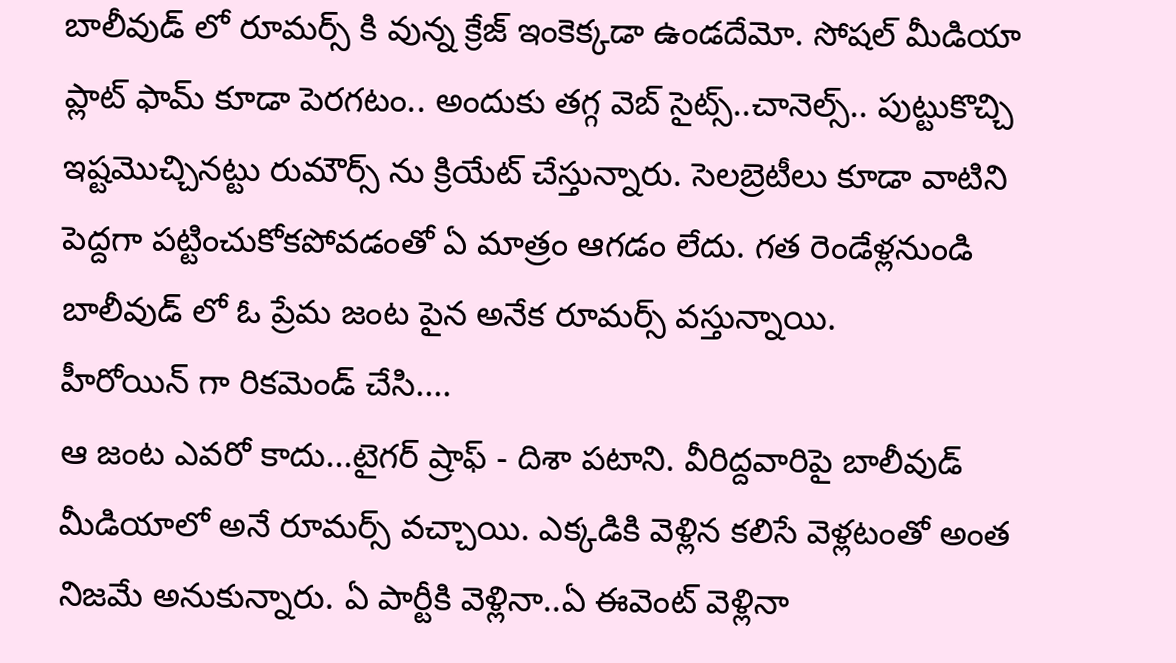బాలీవుడ్ లో రూమర్స్ కి వున్న క్రేజ్ ఇంకెక్కడా ఉండదేమో. సోషల్ మీడియా ప్లాట్ ఫామ్ కూడా పెరగటం.. అందుకు తగ్గ వెబ్ సైట్స్..చానెల్స్.. పుట్టుకొచ్చి ఇష్టమొచ్చినట్టు రుమౌర్స్ ను క్రియేట్ చేస్తున్నారు. సెలబ్రెటీలు కూడా వాటిని పెద్దగా పట్టించుకోకపోవడంతో ఏ మాత్రం ఆగడం లేదు. గత రెండేళ్లనుండి బాలీవుడ్ లో ఓ ప్రేమ జంట పైన అనేక రూమర్స్ వస్తున్నాయి.
హీరోయిన్ గా రికమెండ్ చేసి....
ఆ జంట ఎవరో కాదు...టైగర్ ష్రాఫ్ - దిశా పటాని. వీరిద్దవారిపై బాలీవుడ్ మీడియాలో అనే రూమర్స్ వచ్చాయి. ఎక్కడికి వెళ్లిన కలిసే వెళ్లటంతో అంత నిజమే అనుకున్నారు. ఏ పార్టీకి వెళ్లినా..ఏ ఈవెంట్ వెళ్లినా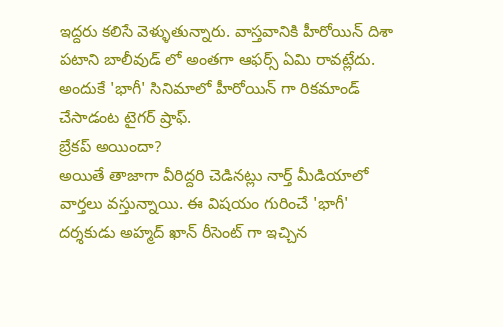ఇద్దరు కలిసే వెళ్ళుతున్నారు. వాస్తవానికి హీరోయిన్ దిశా పటాని బాలీవుడ్ లో అంతగా ఆఫర్స్ ఏమి రావట్లేదు. అందుకే 'భాగీ' సినిమాలో హీరోయిన్ గా రికమాండ్ చేసాడంట టైగర్ ష్రాఫ్.
బ్రేకప్ అయిందా?
అయితే తాజాగా వీరిద్దరి చెడినట్లు నార్త్ మీడియాలో వార్తలు వస్తున్నాయి. ఈ విషయం గురించే 'భాగీ' దర్శకుడు అహ్మద్ ఖాన్ రీసెంట్ గా ఇచ్చిన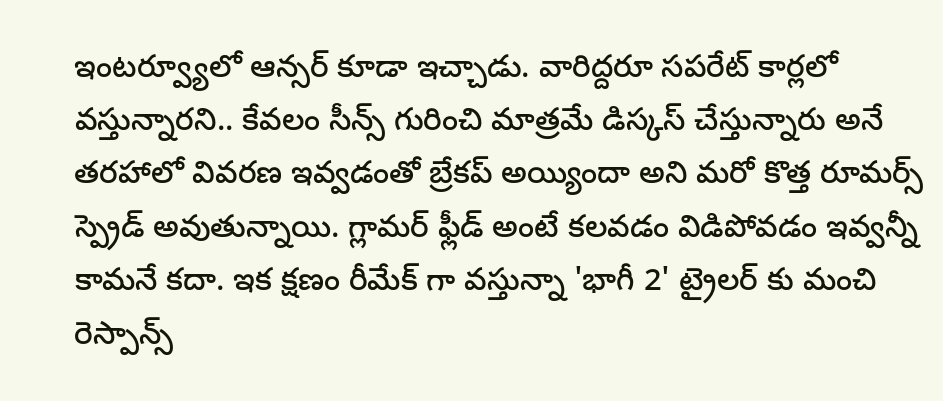ఇంటర్వ్యూలో ఆన్సర్ కూడా ఇచ్చాడు. వారిద్దరూ సపరేట్ కార్లలో వస్తున్నారని.. కేవలం సీన్స్ గురించి మాత్రమే డిస్కస్ చేస్తున్నారు అనే తరహాలో వివరణ ఇవ్వడంతో బ్రేకప్ అయ్యిందా అని మరో కొత్త రూమర్స్ స్ప్రెడ్ అవుతున్నాయి. గ్లామర్ ఫ్లీడ్ అంటే కలవడం విడిపోవడం ఇవ్వన్నీ కామనే కదా. ఇక క్షణం రీమేక్ గా వస్తున్నా 'భాగీ 2' ట్రైలర్ కు మంచి రెస్పాన్స్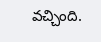వచ్చింది.